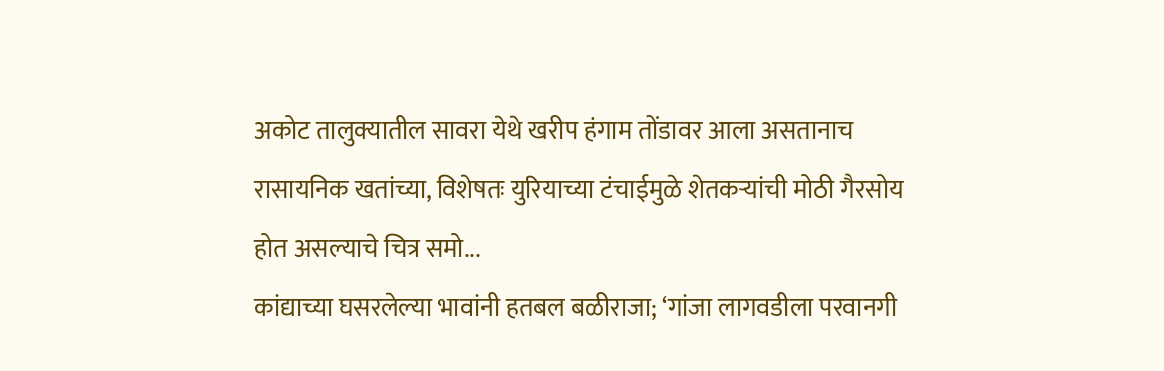अकोट तालुक्यातील सावरा येथे खरीप हंगाम तोंडावर आला असतानाच रासायनिक खतांच्या, विशेषतः युरियाच्या टंचाईमुळे शेतकऱ्यांची मोठी गैरसोय होत असल्याचे चित्र समो...
कांद्याच्या घसरलेल्या भावांनी हतबल बळीराजा; ‘गांजा लागवडीला परवानगी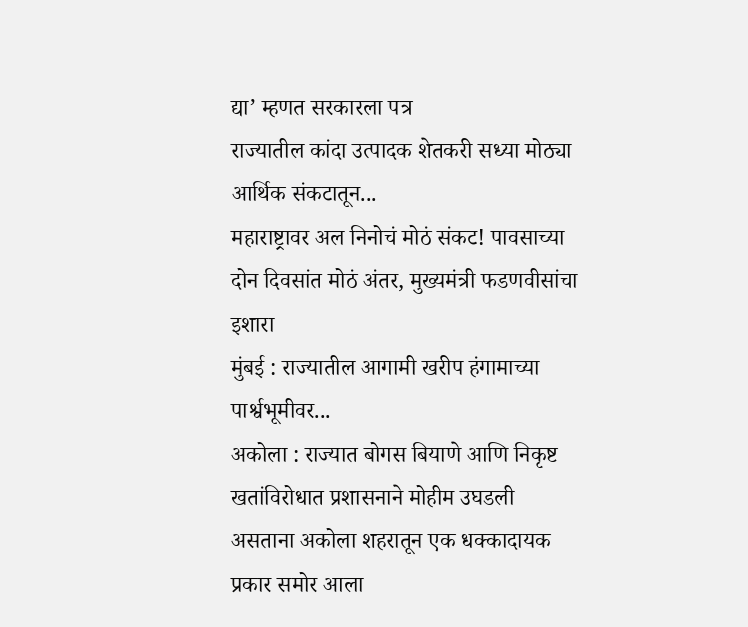द्या’ म्हणत सरकारला पत्र
राज्यातील कांदा उत्पादक शेतकरी सध्या मोठ्या आर्थिक संकटातून...
महाराष्ट्रावर अल निनोचं मोठं संकट! पावसाच्या दोन दिवसांत मोठं अंतर, मुख्यमंत्री फडणवीसांचा इशारा
मुंबई : राज्यातील आगामी खरीप हंगामाच्या पार्श्वभूमीवर...
अकोला : राज्यात बोगस बियाणे आणि निकृष्ट खतांविरोधात प्रशासनाने मोहीम उघडली असताना अकोला शहरातून एक धक्कादायक प्रकार समोर आला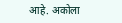आहे. अकोला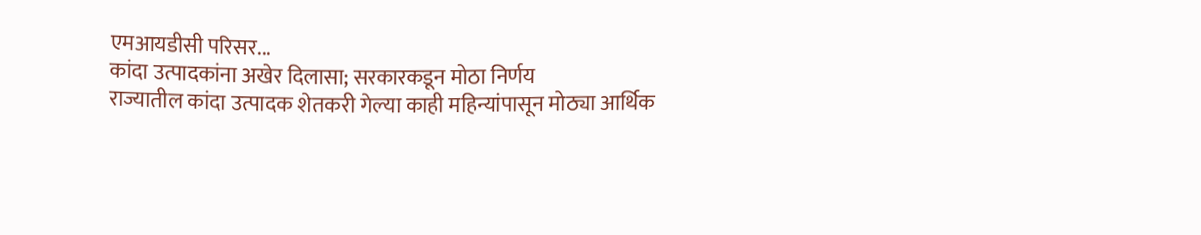एमआयडीसी परिसर...
कांदा उत्पादकांना अखेर दिलासा; सरकारकडून मोठा निर्णय
राज्यातील कांदा उत्पादक शेतकरी गेल्या काही महिन्यांपासून मोठ्या आर्थिक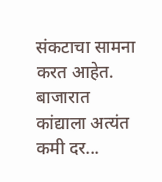संकटाचा सामना करत आहेत. बाजारात कांद्याला अत्यंत कमी दर...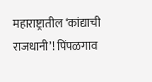महाराष्ट्रातील ‘कांद्याची राजधानी’! पिंपळगाव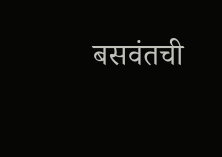बसवंतची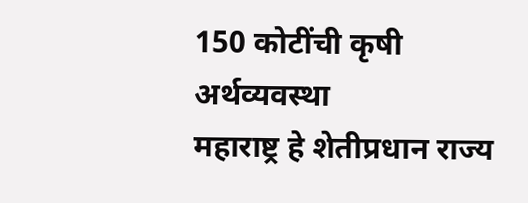150 कोटींची कृषी अर्थव्यवस्था
महाराष्ट्र हे शेतीप्रधान राज्य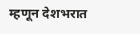म्हणून देशभरात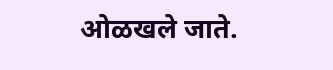ओळखले जाते.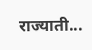राज्याती...